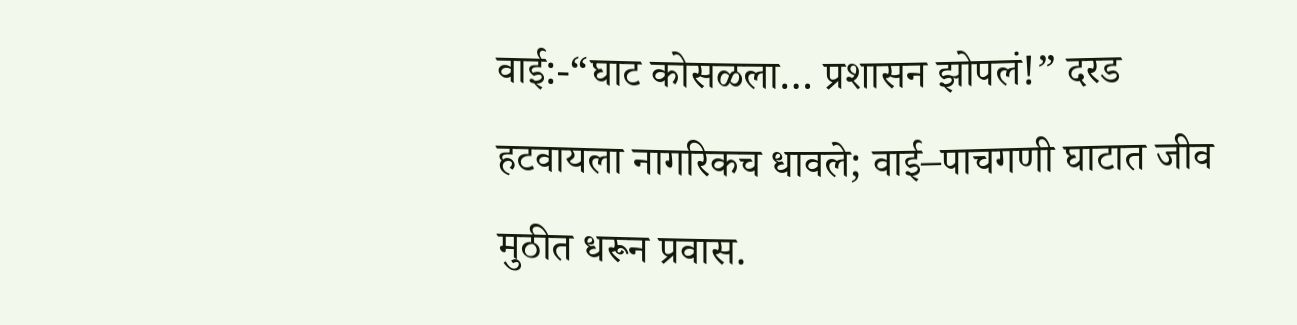वाई:-“घाट कोसळला… प्रशासन झोपलं!” दरड हटवायला नागरिकच धावले; वाई–पाचगणी घाटात जीव मुठीत धरून प्रवास.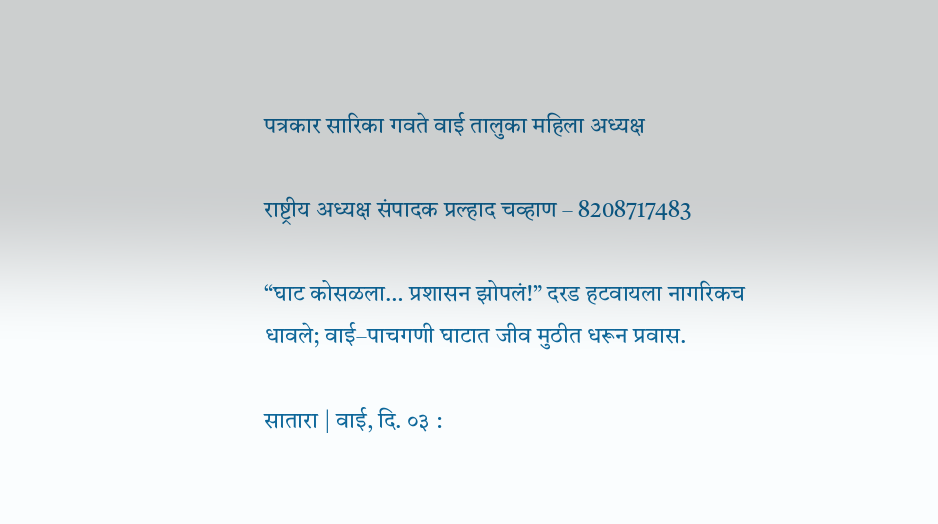पत्रकार सारिका गवते वाई तालुका महिला अध्यक्ष

राष्ट्रीय अध्यक्ष संपादक प्रल्हाद चव्हाण – 8208717483

“घाट कोसळला… प्रशासन झोपलं!” दरड हटवायला नागरिकच धावले; वाई–पाचगणी घाटात जीव मुठीत धरून प्रवास.

सातारा | वाई, दि. ०३ :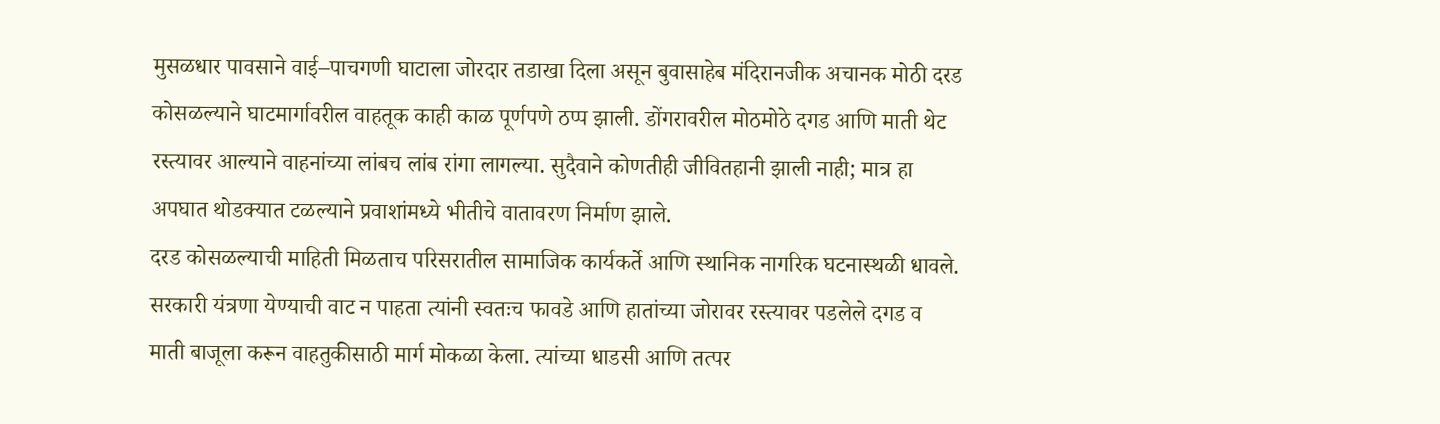मुसळधार पावसाने वाई–पाचगणी घाटाला जोरदार तडाखा दिला असून बुवासाहेब मंदिरानजीक अचानक मोठी दरड कोसळल्याने घाटमार्गावरील वाहतूक काही काळ पूर्णपणे ठप्प झाली. डोंगरावरील मोठमोठे दगड आणि माती थेट रस्त्यावर आल्याने वाहनांच्या लांबच लांब रांगा लागल्या. सुदैवाने कोणतीही जीवितहानी झाली नाही; मात्र हा अपघात थोडक्यात टळल्याने प्रवाशांमध्ये भीतीचे वातावरण निर्माण झाले.
दरड कोसळल्याची माहिती मिळताच परिसरातील सामाजिक कार्यकर्ते आणि स्थानिक नागरिक घटनास्थळी धावले. सरकारी यंत्रणा येण्याची वाट न पाहता त्यांनी स्वतःच फावडे आणि हातांच्या जोरावर रस्त्यावर पडलेले दगड व माती बाजूला करून वाहतुकीसाठी मार्ग मोकळा केला. त्यांच्या धाडसी आणि तत्पर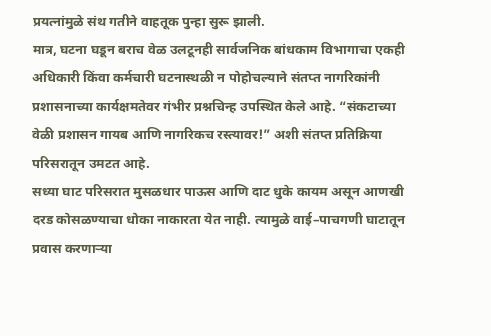प्रयत्नांमुळे संथ गतीने वाहतूक पुन्हा सुरू झाली.
मात्र, घटना घडून बराच वेळ उलटूनही सार्वजनिक बांधकाम विभागाचा एकही अधिकारी किंवा कर्मचारी घटनास्थळी न पोहोचल्याने संतप्त नागरिकांनी प्रशासनाच्या कार्यक्षमतेवर गंभीर प्रश्नचिन्ह उपस्थित केले आहे. “संकटाच्या वेळी प्रशासन गायब आणि नागरिकच रस्त्यावर!” अशी संतप्त प्रतिक्रिया परिसरातून उमटत आहे.
सध्या घाट परिसरात मुसळधार पाऊस आणि दाट धुके कायम असून आणखी दरड कोसळण्याचा धोका नाकारता येत नाही. त्यामुळे वाई–पाचगणी घाटातून प्रवास करणाऱ्या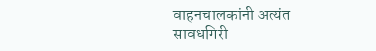वाहनचालकांनी अत्यंत सावधगिरी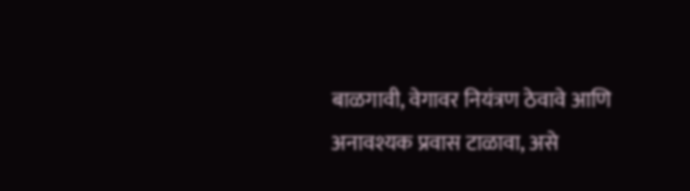बाळगावी, वेगावर नियंत्रण ठेवावे आणि अनावश्यक प्रवास टाळावा, असे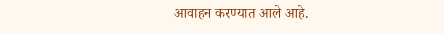आवाहन करण्यात आले आहे.